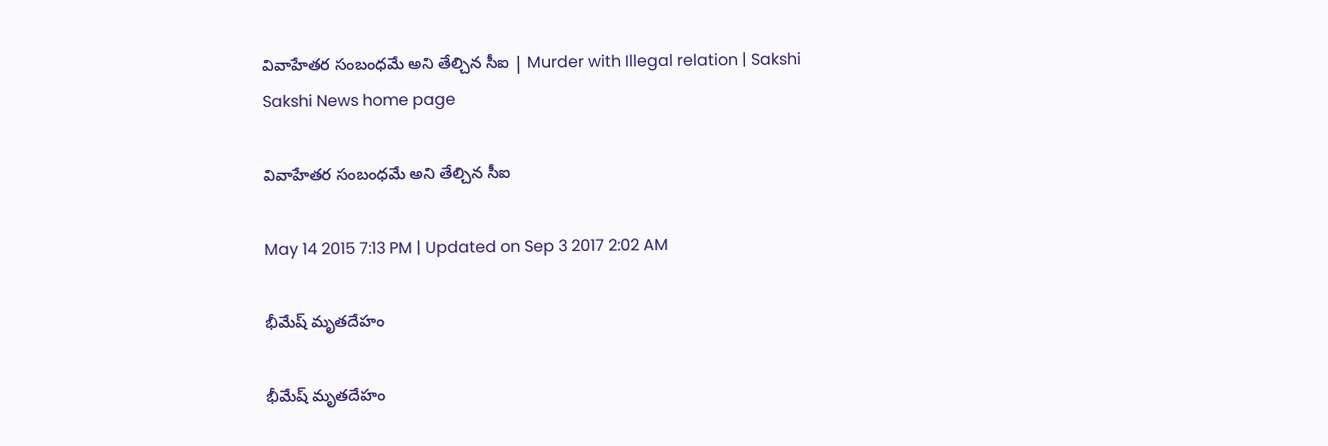వివాహేతర సంబంధమే అని తేల్చిన సీఐ | Murder with Illegal relation | Sakshi
Sakshi News home page

వివాహేతర సంబంధమే అని తేల్చిన సీఐ

May 14 2015 7:13 PM | Updated on Sep 3 2017 2:02 AM

భీమేష్ మృతదేహం

భీమేష్ మృతదేహం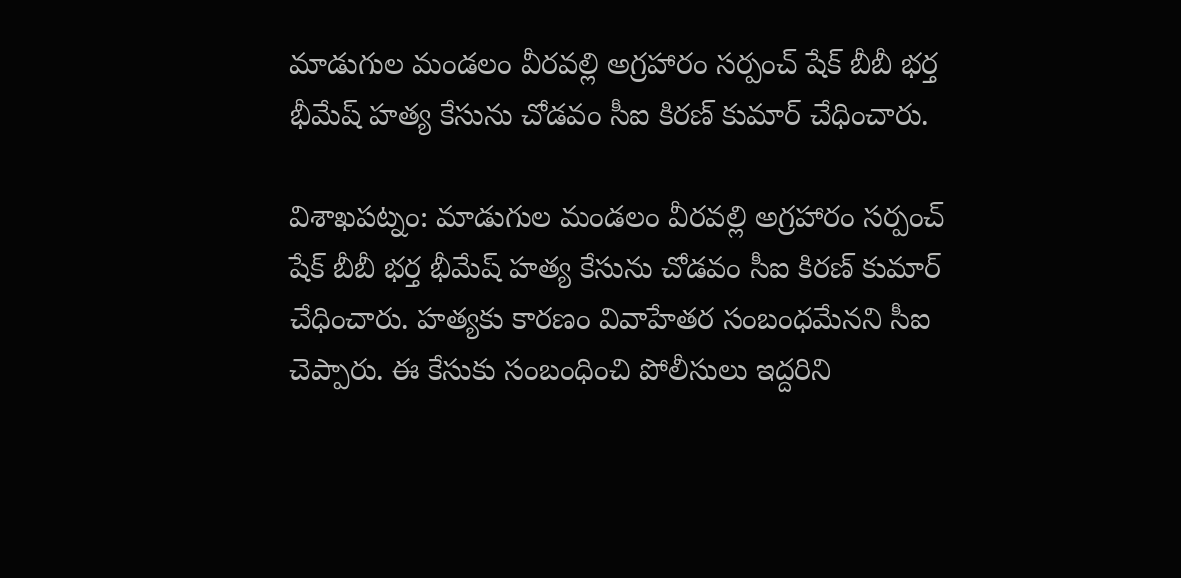మాడుగుల మండలం వీరవల్లి అగ్రహారం సర్పంచ్‌ షేక్‌ బీబీ భర్త భీమేష్ హత్య కేసును చోడవం సీఐ కిరణ్ కుమార్ చేధించారు.

విశాఖపట్నం: మాడుగుల మండలం వీరవల్లి అగ్రహారం సర్పంచ్‌ షేక్‌ బీబీ భర్త భీమేష్ హత్య కేసును చోడవం సీఐ కిరణ్ కుమార్ చేధించారు. హత్యకు కారణం వివాహేతర సంబంధమేనని సీఐ చెప్పారు. ఈ కేసుకు సంబంధించి పోలీసులు ఇద్దరిని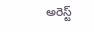అరెస్ట్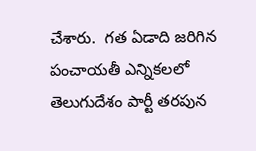చేశారు.  గత ఏడాది జరిగిన పంచాయతీ ఎన్నికలలో  తెలుగుదేశం పార్టీ తరపున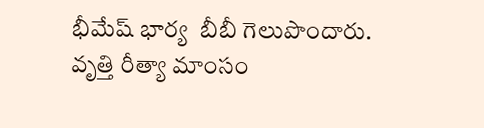భీమేష్ భార్య  బీబీ గెలుపొందారు. వృత్తి రీత్యా మాంసం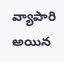వ్యాపారి అయిన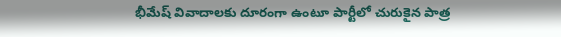భీమేష్ వివాదాలకు దూరంగా ఉంటూ పార్టీలో చురుకైన పాత్ర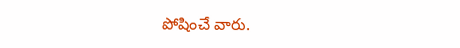పోషించే వారు.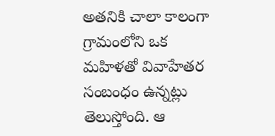అతనికి చాలా కాలంగా గ్రామంలోని ఒక మహిళతో వివాహేతర సంబంధం ఉన్నట్లు తెలుస్తోంది. ఆ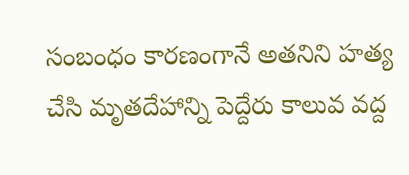సంబంధం కారణంగానే అతనిని హత్య చేసి మృతదేహాన్ని పెద్దేరు కాలువ వద్ద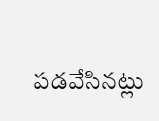పడవేసినట్లు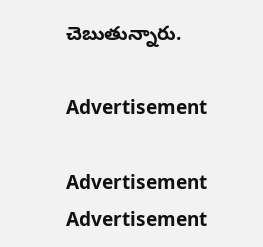చెబుతున్నారు.

Advertisement

Advertisement
Advertisement